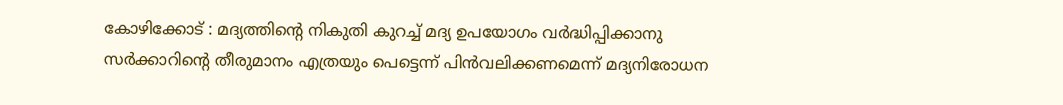കോഴിക്കോട് : മദ്യത്തിന്റെ നികുതി കുറച്ച് മദ്യ ഉപയോഗം വര്‍ദ്ധിപ്പിക്കാനു സര്‍ക്കാറിന്റെ തീരുമാനം എത്രയും പെട്ടെന്ന് പിന്‍വലിക്കണമെന്ന് മദ്യനിരോധന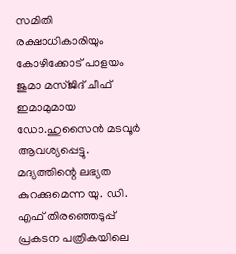സമിതി രക്ഷാധികാരിയും കോഴിക്കോട് പാളയം ജുമാ മസ്ജിദ് ചീഫ് ഇമാമുമായ ഡോ.ഹുസൈന്‍ മടവൂര്‍ ആവശ്യപ്പെട്ടു.
മദ്യത്തിന്റെ ലഭ്യത കുറക്കുമെന്ന യു. ഡി. എഫ് തിരഞ്ഞെടുപ്പ് പ്രകടന പത്രികയിലെ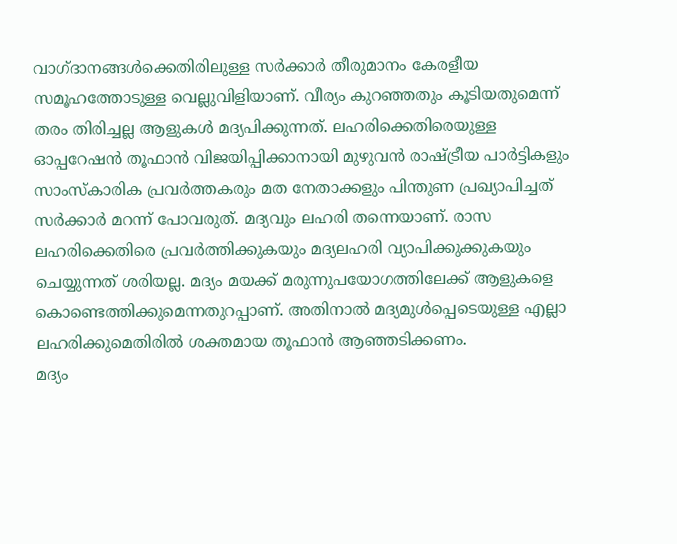വാഗ്ദാനങ്ങള്‍ക്കെതിരിലുള്ള സര്‍ക്കാര്‍ തീരുമാനം കേരളീയ സമൂഹത്തോടുള്ള വെല്ലുവിളിയാണ്. വീര്യം കുറഞ്ഞതും കൂടിയതുമെന്ന് തരം തിരിച്ചല്ല ആളുകള്‍ മദ്യപിക്കുന്നത്. ലഹരിക്കെതിരെയുള്ള ഓപ്പറേഷന്‍ തൂഫാന്‍ വിജയിപ്പിക്കാനായി മുഴുവന്‍ രാഷ്ട്രീയ പാര്‍ട്ടികളും സാംസ്‌കാരിക പ്രവര്‍ത്തകരും മത നേതാക്കളും പിന്തുണ പ്രഖ്യാപിച്ചത് സര്‍ക്കാര്‍ മറന്ന് പോവരുത്. മദ്യവും ലഹരി തന്നെയാണ്. രാസ ലഹരിക്കെതിരെ പ്രവര്‍ത്തിക്കുകയും മദ്യലഹരി വ്യാപിക്കുക്കുകയും ചെയ്യുന്നത് ശരിയല്ല. മദ്യം മയക്ക് മരുന്നുപയോഗത്തിലേക്ക് ആളുകളെ കൊണ്ടെത്തിക്കുമെന്നതുറപ്പാണ്. അതിനാല്‍ മദ്യമുള്‍പ്പെടെയുള്ള എല്ലാ ലഹരിക്കുമെതിരില്‍ ശക്തമായ തൂഫാന്‍ ആഞ്ഞടിക്കണം.
മദ്യം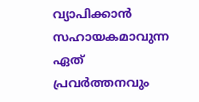വ്യാപിക്കാന്‍ സഹായകമാവുന്ന ഏത് പ്രവര്‍ത്തനവും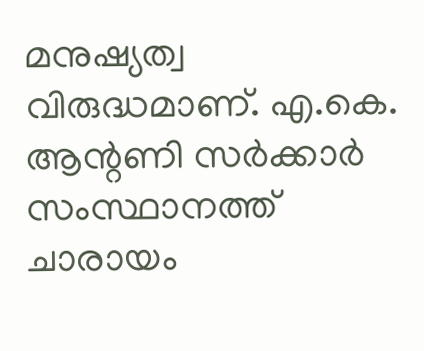മനുഷ്യത്വ വിരുദ്ധമാണ്. എ.കെ. ആന്റണി സര്‍ക്കാര്‍ സംസ്ഥാനത്ത് ചാരായം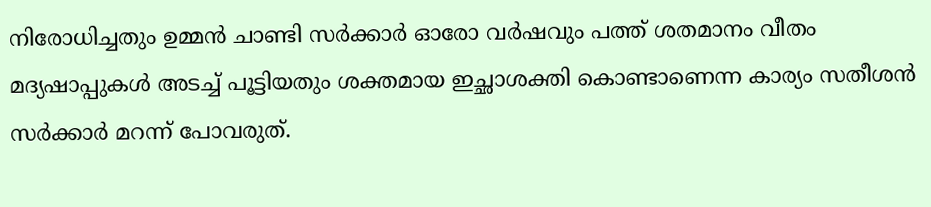നിരോധിച്ചതും ഉമ്മന്‍ ചാണ്ടി സര്‍ക്കാര്‍ ഓരോ വര്‍ഷവും പത്ത് ശതമാനം വീതം മദ്യഷാപ്പുകള്‍ അടച്ച് പൂട്ടിയതും ശക്തമായ ഇച്ഛാശക്തി കൊണ്ടാണെന്ന കാര്യം സതീശന്‍ സര്‍ക്കാര്‍ മറന്ന് പോവരുത്.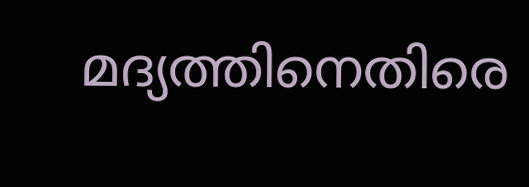മദ്യത്തിനെതിരെ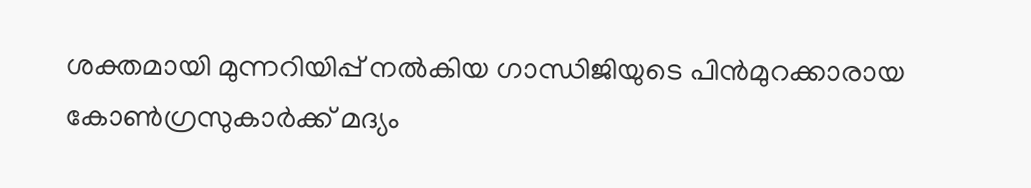ശക്തമായി മുന്നറിയിപ്പ് നല്‍കിയ ഗാന്ധിജിയുടെ പിന്‍മുറക്കാരായ കോണ്‍ഗ്രസുകാര്‍ക്ക് മദ്യം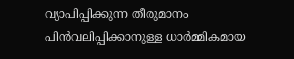വ്യാപിപ്പിക്കുന്ന തീരുമാനം പിന്‍വലിപ്പിക്കാനുള്ള ധാര്‍മ്മികമായ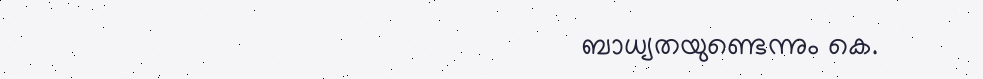ബാധ്യതയുണ്ടെന്നും കെ.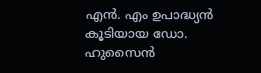എന്‍. എം ഉപാദ്ധ്യന്‍ കൂടിയായ ഡോ. ഹുസൈന്‍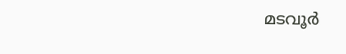മടവൂര്‍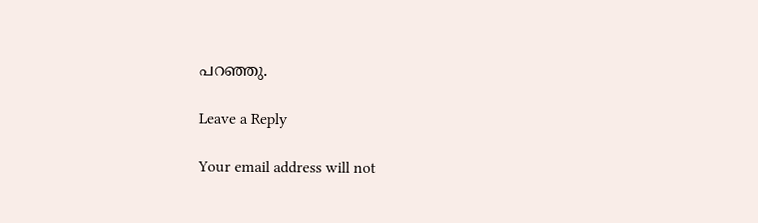പറഞ്ഞു.

Leave a Reply

Your email address will not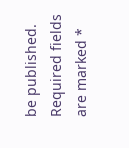be published. Required fields are marked *